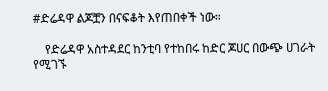#ድሬዳዋ ልጆቿን በናፍቆት እየጠበቀች ነው።

    የድሬዳዋ አስተዳደር ከንቲባ የተከበሩ ከድር ጆሀር በውጭ ሀገራት የሚገኙ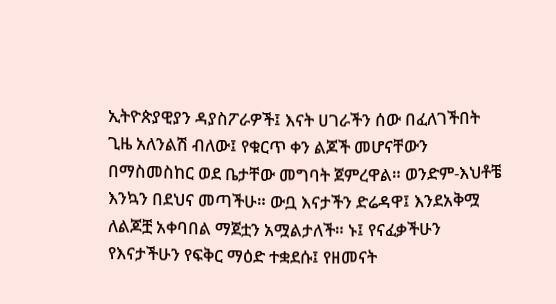ኢትዮጵያዊያን ዳያስፖራዎች፤ እናት ሀገራችን ሰው በፈለገችበት ጊዜ አለንልሽ ብለው፤ የቁርጥ ቀን ልጆች መሆናቸውን በማስመስከር ወደ ቤታቸው መግባት ጀምረዋል። ወንድም-እህቶቼ እንኳን በደህና መጣችሁ። ውቧ እናታችን ድሬዳዋ፤ እንደአቅሟ ለልጆቿ አቀባበል ማጀቷን አሟልታለች። ኑ፤ የናፈቃችሁን የእናታችሁን የፍቅር ማዕድ ተቋደሱ፤ የዘመናት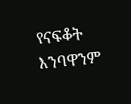የናፍቆት እንባዋንም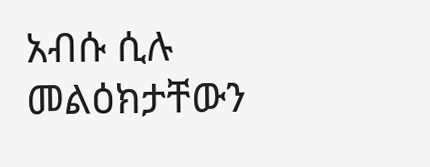አብሱ ሲሉ መልዕክታቸውን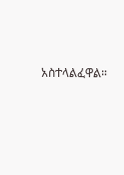አስተላልፈዋል።